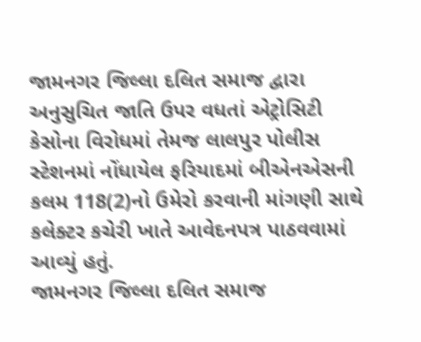જામનગર જિલ્લા દલિત સમાજ દ્વારા અનુસુચિત જાતિ ઉપર વધતાં એટ્રોસિટી કેસોના વિરોધમાં તેમજ લાલપુર પોલીસ સ્ટેશનમાં નોંધાયેલ ફરિયાદમાં બીએનએસની કલમ 118(2)નો ઉમેરો કરવાની માંગણી સાથે કલેક્ટર કચેરી ખાતે આવેદનપત્ર પાઠવવામાં આવ્યું હતું.
જામનગર જિલ્લા દલિત સમાજ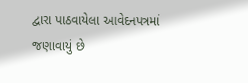દ્વારા પાઠવાયેલા આવેદનપત્રમાં જણાવાયું છે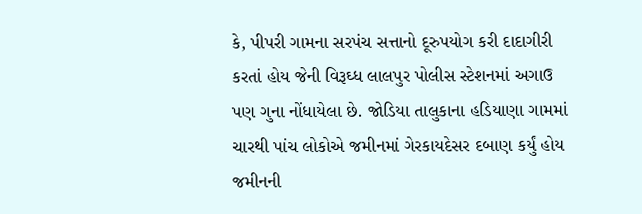કે, પીપરી ગામના સરપંચ સત્તાનો દૂરુપયોગ કરી દાદાગીરી કરતાં હોય જેની વિરૂઘ્ધ લાલપુર પોલીસ સ્ટેશનમાં અગાઉ પણ ગુના નોંધાયેલા છે. જોડિયા તાલુકાના હડિયાણા ગામમાં ચારથી પાંચ લોકોએ જમીનમાં ગેરકાયદેસર દબાણ કર્યું હોય જમીનની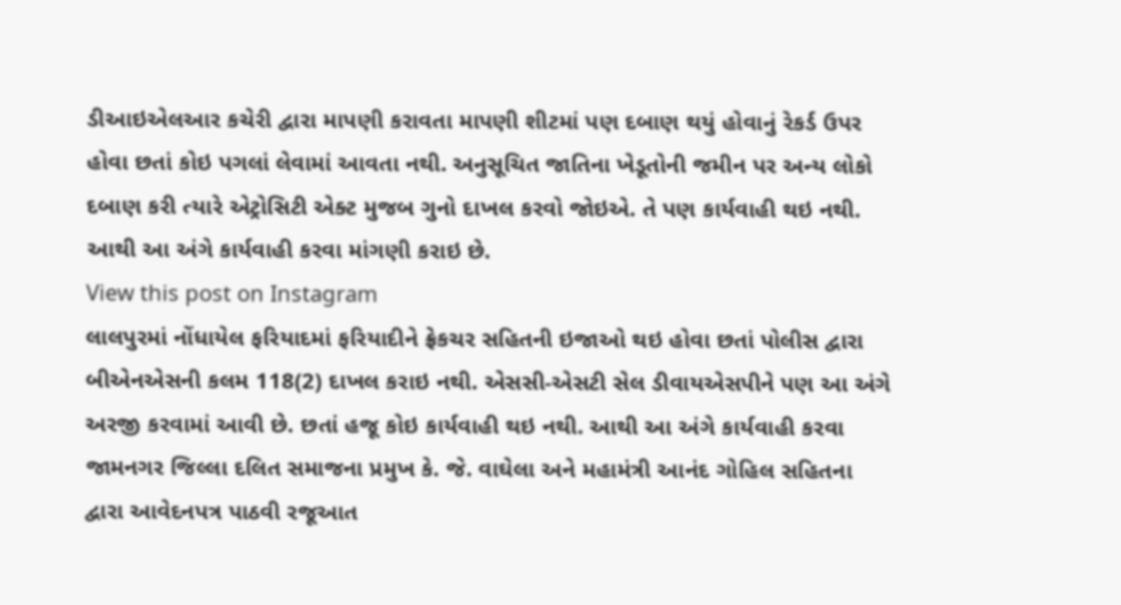ડીઆઇએલઆર કચેરી દ્વારા માપણી કરાવતા માપણી શીટમાં પણ દબાણ થયું હોવાનું રેકર્ડ ઉપર હોવા છતાં કોઇ પગલાં લેવામાં આવતા નથી. અનુસૂચિત જાતિના ખેડૂતોની જમીન પર અન્ય લોકો દબાણ કરી ત્યારે એટ્રોસિટી એક્ટ મુજબ ગુનો દાખલ કરવો જોઇએ. તે પણ કાર્યવાહી થઇ નથી. આથી આ અંગે કાર્યવાહી કરવા માંગણી કરાઇ છે.
View this post on Instagram
લાલપુરમાં નોંધાયેલ ફરિયાદમાં ફરિયાદીને ફ્રેકચર સહિતની ઇજાઓ થઇ હોવા છતાં પોલીસ દ્વારા બીએનએસની કલમ 118(2) દાખલ કરાઇ નથી. એસસી-એસટી સેલ ડીવાયએસપીને પણ આ અંગે અરજી કરવામાં આવી છે. છતાં હજૂ કોઇ કાર્યવાહી થઇ નથી. આથી આ અંગે કાર્યવાહી કરવા જામનગર જિલ્લા દલિત સમાજના પ્રમુખ કે. જે. વાઘેલા અને મહામંત્રી આનંદ ગોહિલ સહિતના દ્વારા આવેદનપત્ર પાઠવી રજૂઆત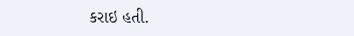કરાઇ હતી.